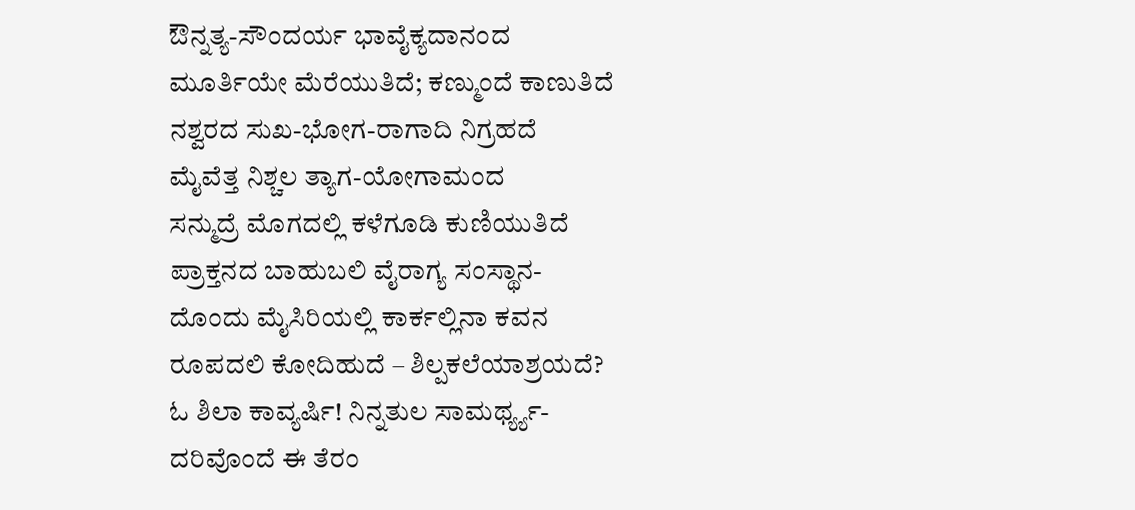ಔನ್ನತ್ಯ-ಸೌಂದರ್ಯ ಭಾವೈಕ್ಯದಾನಂದ
ಮೂರ್ತಿಯೇ ಮೆರೆಯುತಿದೆ; ಕಣ್ಮುಂದೆ ಕಾಣುತಿದೆ
ನಶ್ವರದ ಸುಖ-ಭೋಗ-ರಾಗಾದಿ ನಿಗ್ರಹದೆ
ಮೈವೆತ್ತ ನಿಶ್ಚಲ ತ್ಯಾಗ-ಯೋಗಾಮಂದ
ಸನ್ಮುದ್ರೆ ಮೊಗದಲ್ಲಿ ಕಳೆಗೂಡಿ ಕುಣಿಯುತಿದೆ
ಪ್ರಾಕ್ತನದ ಬಾಹುಬಲಿ ವೈರಾಗ್ಯ ಸಂಸ್ಥಾನ-
ದೊಂದು ಮೈಸಿರಿಯಲ್ಲಿ ಕಾರ್ಕಲ್ಲಿನಾ ಕವನ
ರೂಪದಲಿ ಕೋದಿಹುದೆ – ಶಿಲ್ಪಕಲೆಯಾಶ್ರಯದೆ?
ಓ ಶಿಲಾ ಕಾವ್ಯರ್ಷಿ! ನಿನ್ನತುಲ ಸಾಮರ್ಥ್ಯ್ಯ-
ದರಿವೊಂದೆ ಈ ತೆರಂ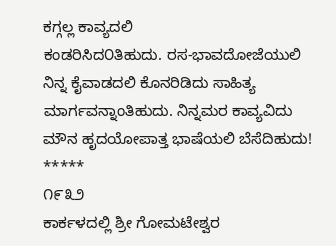ಕಗ್ಗಲ್ಲ ಕಾವ್ಯದಲಿ
ಕಂಡರಿಸಿದ೦ತಿಹುದು. ರಸ-ಭಾವದೋಜೆಯುಲಿ
ನಿನ್ನ ಕೈವಾಡದಲಿ ಕೊನರಿಡಿದು ಸಾಹಿತ್ಯ
ಮಾರ್ಗವನ್ನಾಂತಿಹುದು. ನಿನ್ನಮರ ಕಾವ್ಯವಿದು
ಮೌನ ಹೃದಯೋಪಾತ್ತ ಭಾಷೆಯಲಿ ಬೆಸೆದಿಹುದು!
*****
೧೯೩೨
ಕಾರ್ಕಳದಲ್ಲಿ ಶ್ರೀ ಗೋಮಟೇಶ್ವರ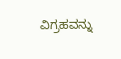ವಿಗ್ರಹವನ್ನು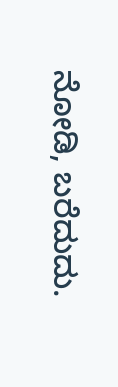ನೋಡಿ, ಬರೆದುದು.